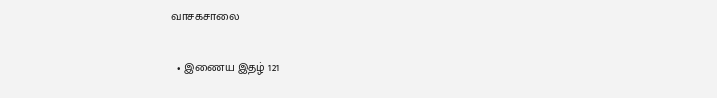வாசகசாலை

  • இணைய இதழ் 121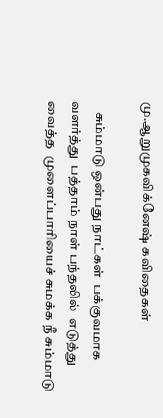மு.ஆறுமுகவிக்னேஷ் கவிதைகள்

    சும்மாடு ஒன்பது நாட்கள்  பக்குவமாக வளர்த்து  பத்தாம் நாள் பந்தலில்  எடுத்து வைத்த  முளைப்பாரியைச் சுமக்க நீ சும்மாடு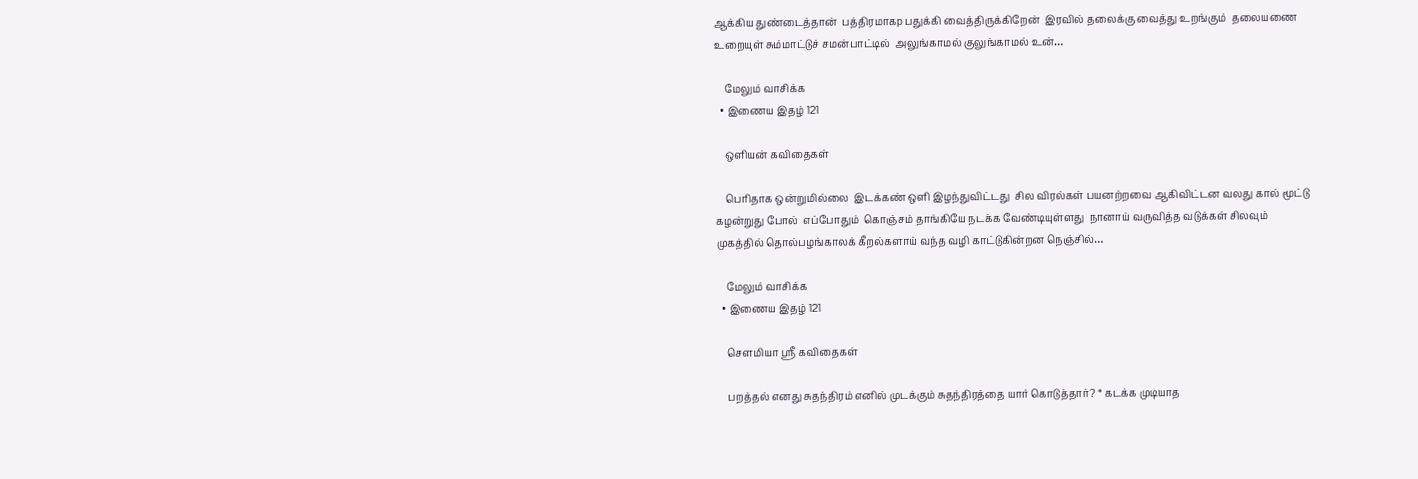ஆக்கிய துண்டைத்தான்  பத்திரமாகp பதுக்கி வைத்திருக்கிறேன்  இரவில் தலைக்கு வைத்து உறங்கும்  தலையணை உறையுள் சும்மாட்டுச் சமன்பாட்டில்  அலுங்காமல் குலுங்காமல் உன்…

    மேலும் வாசிக்க
  • இணைய இதழ் 121

    ஒளியன் கவிதைகள்

    பெரிதாக ஒன்றுமில்லை  இடக்கண் ஒளி இழந்துவிட்டது  சில விரல்கள் பயனற்றவை ஆகிவிட்டன வலது கால் மூட்டு கழன்றுது போல்  எப்போதும்  கொஞ்சம் தாங்கியே நடக்க வேண்டியுள்ளது  நானாய் வருவித்த வடுக்கள் சிலவும்  முகத்தில் தொல்பழங்காலக் கீறல்களாய் வந்த வழி காட்டுகின்றன நெஞ்சில்…

    மேலும் வாசிக்க
  • இணைய இதழ் 121

    செளமியா ஸ்ரீ கவிதைகள்

    பறத்தல் எனது சுதந்திரம் எனில் முடக்கும் சுதந்திரத்தை யார் கொடுத்தார்? * கடக்க முடியாத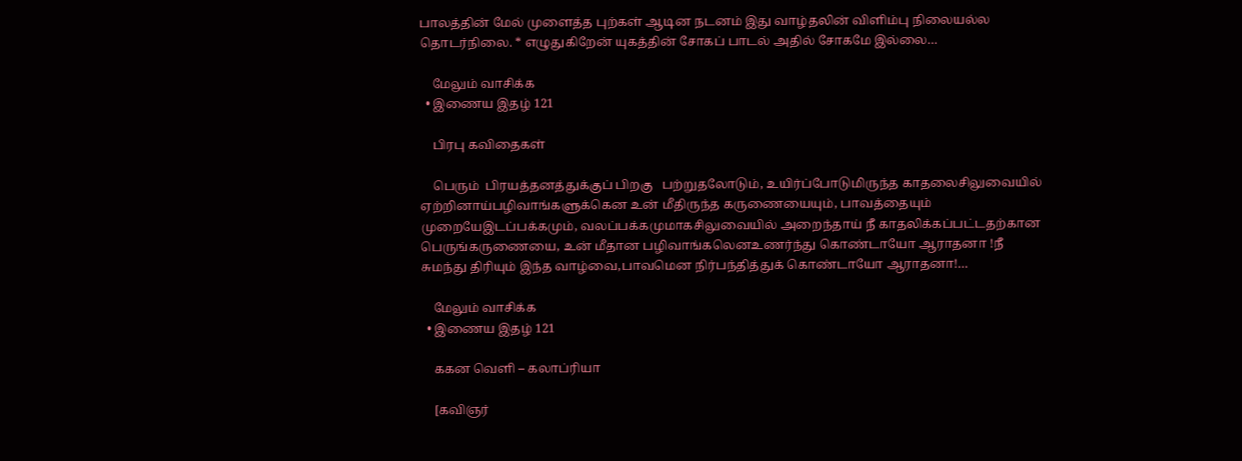பாலத்தின் மேல் முளைத்த புற்கள் ஆடின நடனம் இது வாழ்தலின் விளிம்பு நிலையல்ல தொடர்நிலை. * எழுதுகிறேன் யுகத்தின் சோகப் பாடல் அதில் சோகமே இல்லை…

    மேலும் வாசிக்க
  • இணைய இதழ் 121

    பிரபு கவிதைகள்

    பெரும்  பிரயத்தனத்துக்குப் பிறகு   பற்றுதலோடும், உயிர்ப்போடுமிருந்த காதலைசிலுவையில் ஏற்றினாய்பழிவாங்களுக்கென உன் மீதிருந்த கருணையையும், பாவத்தையும் முறையேஇடப்பக்கமும், வலப்பக்கமுமாகசிலுவையில் அறைந்தாய் நீ காதலிக்கப்பட்டதற்கான பெருங்கருணையை, உன் மீதான பழிவாங்கலெனஉணர்ந்து கொண்டாயோ ஆராதனா !நீ சுமந்து திரியும் இந்த வாழ்வை,பாவமென நிர்பந்தித்துக் கொண்டாயோ ஆராதனா!…

    மேலும் வாசிக்க
  • இணைய இதழ் 121

    ககன வெளி – கலாப்ரியா

    [கவிஞர்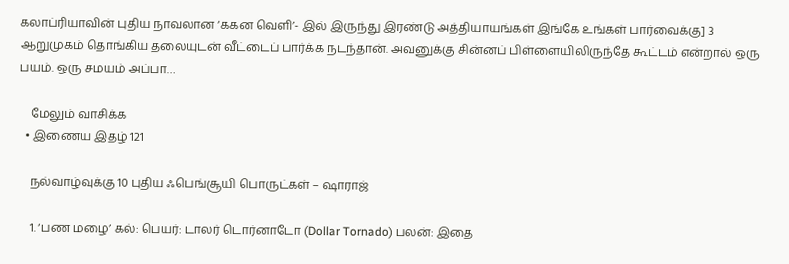கலாப்ரியாவின் புதிய நாவலான ‘ககன வெளி’- இல் இருந்து இரண்டு அத்தியாயங்கள் இங்கே உங்கள் பார்வைக்கு] 3 ஆறுமுகம் தொங்கிய தலையுடன் வீட்டைப் பார்க்க நடந்தான். அவனுக்கு சின்னப் பிள்ளையிலிருந்தே கூட்டம் என்றால் ஒரு பயம். ஒரு சமயம் அப்பா…

    மேலும் வாசிக்க
  • இணைய இதழ் 121

    நல்வாழ்வுக்கு 10 புதிய ஃபெங்சூயி பொருட்கள் – ஷாராஜ்

    1. ‘பண மழை’ கல்: பெயர்: டாலர் டொர்னாடோ (Dollar Tornado) பலன்: இதை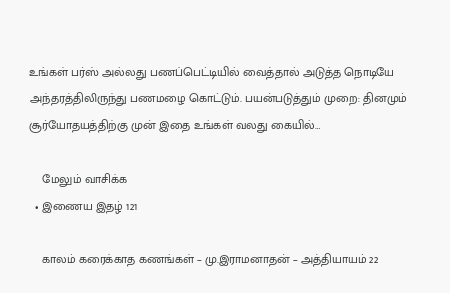உங்கள் பர்ஸ் அல்லது பணப்பெட்டியில் வைத்தால் அடுத்த நொடியே அந்தரத்திலிருந்து பணமழை கொட்டும். பயன்படுத்தும் முறை: தினமும் சூர்யோதயத்திற்கு முன் இதை உங்கள் வலது கையில்…

    மேலும் வாசிக்க
  • இணைய இதழ் 121

    காலம் கரைக்காத கணங்கள் – மு.இராமனாதன் – அத்தியாயம் 22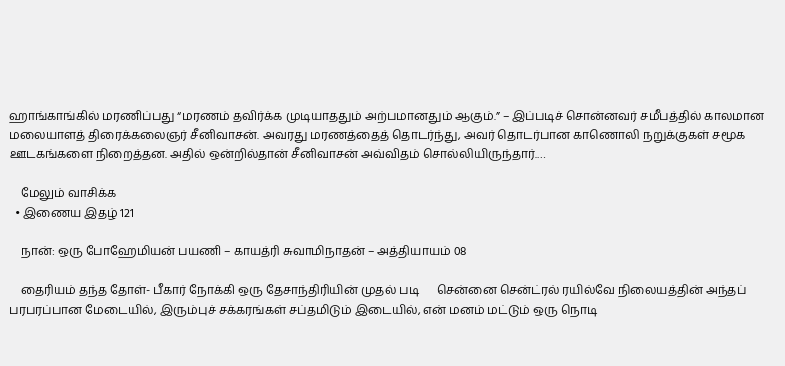ஹாங்காங்கில் மரணிப்பது “மரணம் தவிர்க்க முடியாததும் அற்பமானதும் ஆகும்.” – இப்படிச் சொன்னவர் சமீபத்தில் காலமான மலையாளத் திரைக்கலைஞர் சீனிவாசன். அவரது மரணத்தைத் தொடர்ந்து, அவர் தொடர்பான காணொலி நறுக்குகள் சமூக ஊடகங்களை நிறைத்தன. அதில் ஒன்றில்தான் சீனிவாசன் அவ்விதம் சொல்லியிருந்தார்.…

    மேலும் வாசிக்க
  • இணைய இதழ் 121

    நான்: ஒரு போஹேமியன் பயணி – காயத்ரி சுவாமிநாதன் – அத்தியாயம் 08

    தைரியம் தந்த தோள்- பீகார் நோக்கி ஒரு தேசாந்திரியின் முதல் படி      சென்னை சென்ட்ரல் ரயில்வே நிலையத்தின் அந்தப் பரபரப்பான மேடையில், இரும்புச் சக்கரங்கள் சப்தமிடும் இடையில், என் மனம் மட்டும் ஒரு நொடி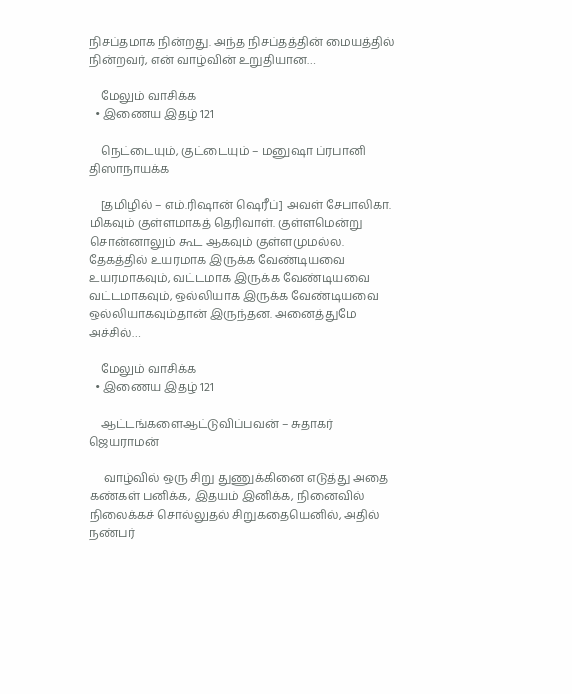நிசப்தமாக நின்றது. அந்த நிசப்தத்தின் மையத்தில் நின்றவர், என் வாழ்வின் உறுதியான…

    மேலும் வாசிக்க
  • இணைய இதழ் 121

    நெட்டையும், குட்டையும் – மனுஷா ப்ரபானி திஸாநாயக்க

    [தமிழில் – எம்.ரிஷான் ஷெரீப்] அவள் சேபாலிகா. மிகவும் குள்ளமாகத் தெரிவாள். குள்ளமென்று சொன்னாலும் கூட ஆகவும் குள்ளமுமல்ல. தேகத்தில் உயரமாக இருக்க வேண்டியவை உயரமாகவும், வட்டமாக இருக்க வேண்டியவை வட்டமாகவும், ஒல்லியாக இருக்க வேண்டியவை ஒல்லியாகவும்தான் இருந்தன. அனைத்துமே அச்சில்…

    மேலும் வாசிக்க
  • இணைய இதழ் 121

    ஆட்டங்களைஆட்டுவிப்பவன் – சுதாகர் ஜெயராமன்

     வாழ்வில் ஒரு சிறு துணுக்கினை எடுத்து அதை கண்கள் பனிக்க, இதயம் இனிக்க, நினைவில் நிலைக்கச் சொல்லுதல் சிறுகதையெனில், அதில் நண்பர்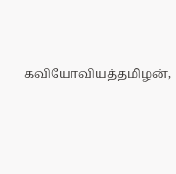கவியோவியத்தமிழன்,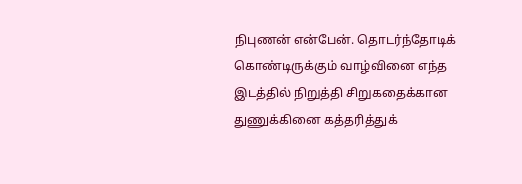நிபுணன் என்பேன். தொடர்ந்தோடிக் கொண்டிருக்கும் வாழ்வினை எந்த இடத்தில் நிறுத்தி சிறுகதைக்கான துணுக்கினை கத்தரித்துக்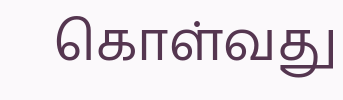கொள்வது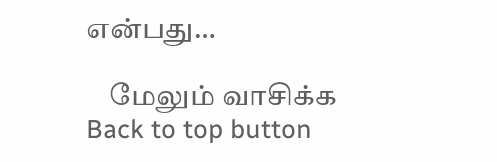என்பது…

    மேலும் வாசிக்க
Back to top button